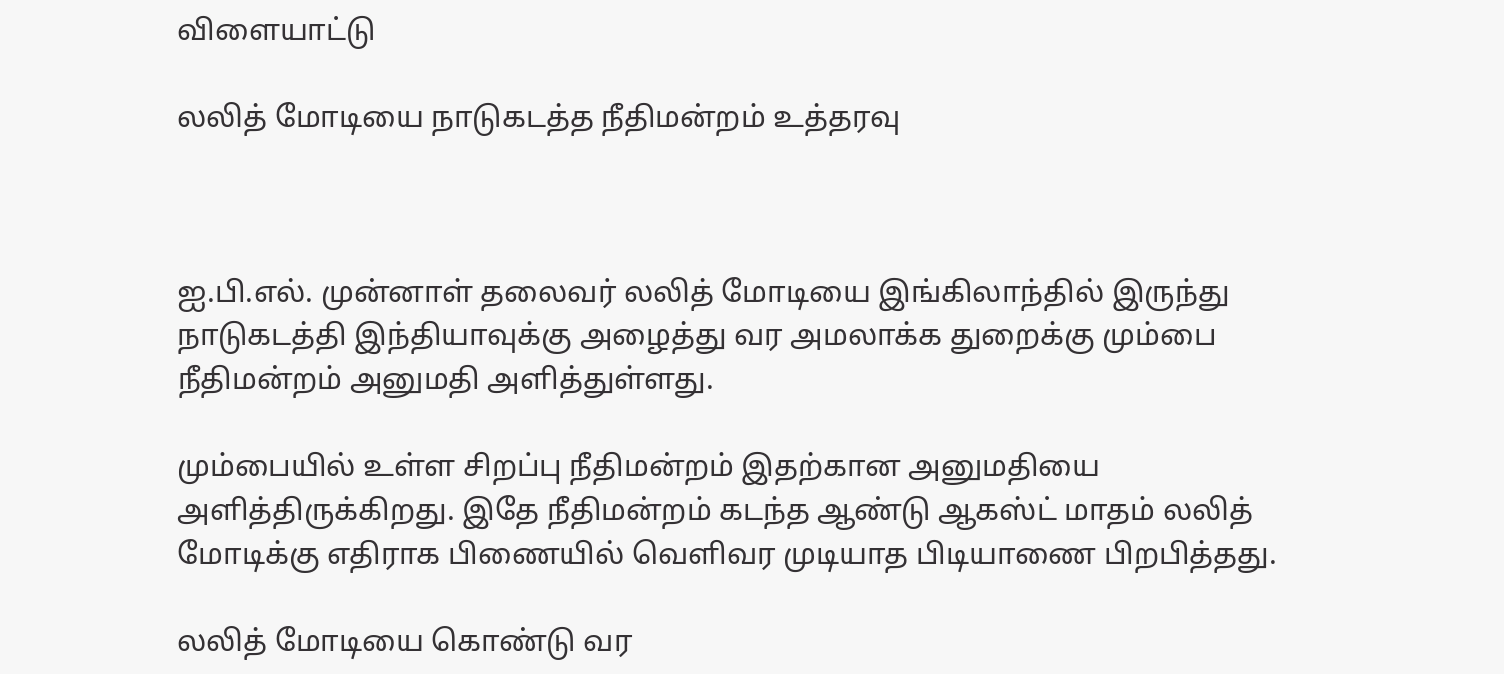விளையாட்டு

லலித் மோடியை நாடுகடத்த நீதிமன்றம் உத்தரவு



ஐ.பி.எல். முன்னாள் தலைவர் லலித் மோடியை இங்கிலாந்தில் இருந்து நாடுகடத்தி இந்தியாவுக்கு அழைத்து வர அமலாக்க துறைக்கு மும்பை நீதிமன்றம் அனுமதி அளித்துள்ளது.

மும்பையில் உள்ள சிறப்பு நீதிமன்றம் இதற்கான அனுமதியை அளித்திருக்கிறது. இதே நீதிமன்றம் கடந்த ஆண்டு ஆகஸ்ட் மாதம் லலித் மோடிக்கு எதிராக பிணையில் வெளிவர முடியாத பிடியாணை பிறபித்தது.

லலித் மோடியை கொண்டு வர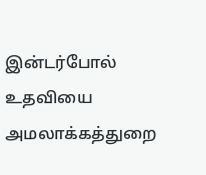இன்டர்போல் உதவியை அமலாக்கத்துறை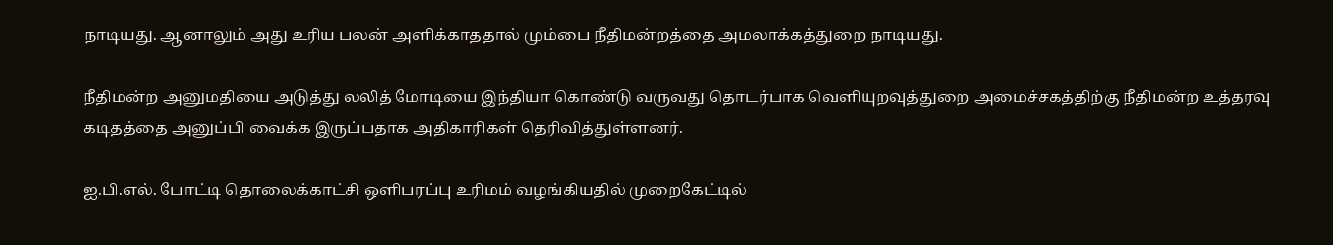நாடியது. ஆனாலும் அது உரிய பலன் அளிக்காததால் மும்பை நீதிமன்றத்தை அமலாக்கத்துறை நாடியது.

நீதிமன்ற அனுமதியை அடுத்து லலித் மோடியை இந்தியா கொண்டு வருவது தொடர்பாக வெளியுறவுத்துறை அமைச்சகத்திற்கு நீதிமன்ற உத்தரவு கடிதத்தை அனுப்பி வைக்க இருப்பதாக அதிகாரிகள் தெரிவித்துள்ளனர்.

ஐ.பி.எல். போட்டி தொலைக்காட்சி ஒளிபரப்பு உரிமம் வழங்கியதில் முறைகேட்டில்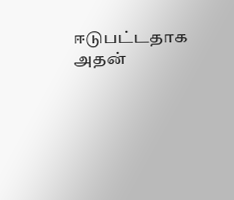ஈடுபட்டதாக அதன்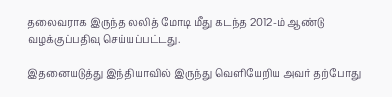தலைவராக இருந்த லலித் மோடி மீது கடந்த 2012-ம் ஆண்டு வழக்குப்பதிவு செய்யப்பட்டது.

இதனையடுத்து இந்தியாவில் இருந்து வெளியேறிய அவர் தற்போது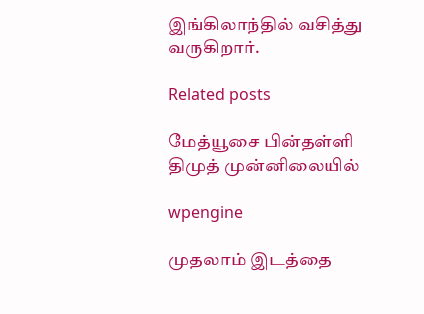இங்கிலாந்தில் வசித்து வருகிறார்.

Related posts

மேத்யூசை பின்தள்ளி திமுத் முன்னிலையில்

wpengine

முதலாம் இடத்தை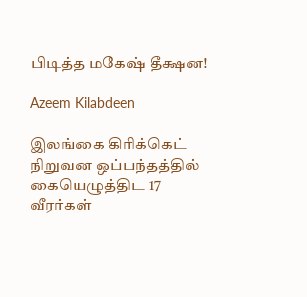பிடித்த மகேஷ் தீக்ஷன!

Azeem Kilabdeen

இலங்கை கிரிக்கெட் நிறுவன ஒப்பந்தத்தில் கையெழுத்திட 17 வீரர்கள்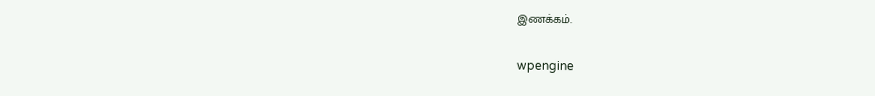இணக்கம்.

wpengine